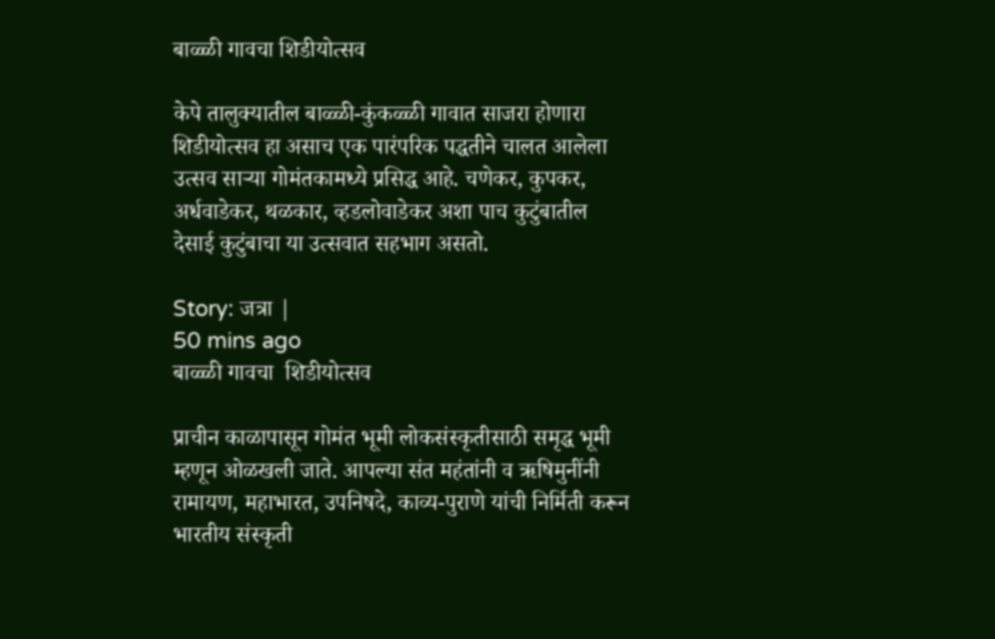बाळ्ळी गावचा शिडीयोत्सव

केपे तालुक्यातील बाळ्ळी-कुंकळ्ळी गावात साजरा होणारा शिडीयोत्सव हा असाच एक पारंपरिक पद्धतीने चालत आलेला उत्सव साऱ्या गोमंतकामध्ये प्रसिद्ध आहे. चणेकर, कुपकर, अर्धवाडेकर, थळकार, व्हडलोवाडेकर अशा पाच कुटुंबातील देसाई कुटुंबाचा या उत्सवात सहभाग असतो.

Story: जत्रा |
50 mins ago
बाळ्ळी गावचा  शिडीयोत्सव

प्राचीन काळापासून गोमंत भूमी लोकसंस्कृतीसाठी समृद्ध भूमी म्हणून ओळखली जाते. आपल्या संत महंतांनी व ऋषिमुनींनी रामायण, महाभारत, उपनिषदे, काव्य-पुराणे यांची निर्मिती करून भारतीय संस्कृती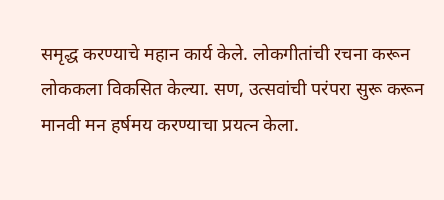समृद्ध करण्याचे महान कार्य केले. लोकगीतांची रचना करून लोककला विकसित केल्या. सण, उत्सवांची परंपरा सुरू करून मानवी मन हर्षमय करण्याचा प्रयत्न केला.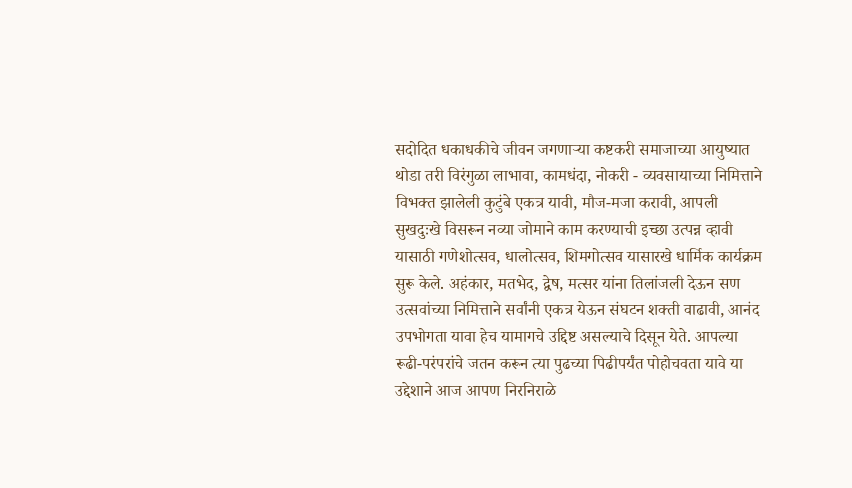सदोदित धकाधकीचे जीवन जगणाऱ्या कष्टकरी समाजाच्या आयुष्यात थोडा तरी विरंगुळा लाभावा, कामधंदा, नोकरी - व्यवसायाच्या निमित्ताने विभक्त झालेली कुटुंबे एकत्र यावी, मौज-मजा करावी, आपली सुखदुःखे विसरून नव्या जोमाने काम करण्याची इच्छा उत्पन्न व्हावी यासाठी गणेशोत्सव, धालोत्सव, शिमगोत्सव यासारखे धार्मिक कार्यक्रम सुरू केले. अहंकार, मतभेद, द्वेष, मत्सर यांना तिलांजली देऊन सण उत्सवांच्या निमित्ताने सर्वांनी एकत्र येऊन संघटन शक्ती वाढावी, आनंद उपभोगता यावा हेच यामागचे उद्दिष्ट असल्याचे दिसून येते. आपल्या रूढी-परंपरांचे जतन करून त्या पुढच्या पिढीपर्यंत पोहोचवता यावे या उद्देशाने आज आपण निरनिराळे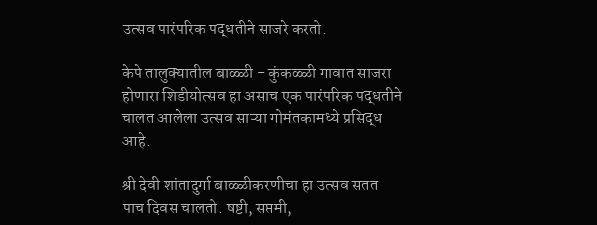उत्सव पारंपरिक पद्धतीने साजरे करतो.

केपे तालुक्यातील बाळ्ळी - कुंकळ्ळी गावात साजरा  होणारा शिडीयोत्सव हा असाच एक पारंपरिक पद्धतीने चालत आलेला उत्सव साऱ्या गोमंतकामध्ये प्रसिद्ध आहे.

श्री देवी शांतादुर्गा बाळ्ळीकरणीचा हा उत्सव सतत  पाच दिवस चालतो. षष्टी, सप्तमी,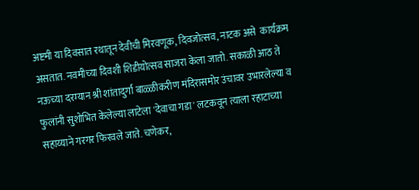अष्टमी या दिवसात रथातून देवीची मिरवणूक, दिवजोत्सव, नाटक असे  कार्यक्रम असतात. नवमीच्या दिवशी शिडीयोत्सव साजरा केला जातो. सकाळी आठ ते नऊच्या दरम्यान श्री शांतादुर्गा बाळ्ळीकरीण मंदिरासमोर उंचावर उभारलेल्या व फुलांनी सुशोभित केलेल्या लाटेला 'देवाचा गडा' लटकवून त्याला रहाटाच्या सहाय्याने गरगर फिरवले जाते. चणेकर,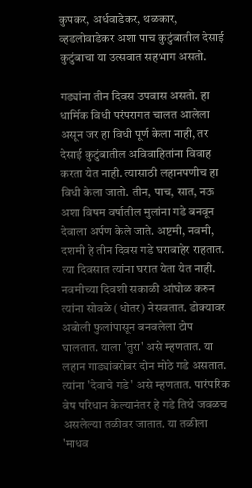कुपकर, अर्धवाडेकर, थळकार, व्हडलोवाडेकर अशा पाच कुटुंबातील देसाई कुटुंबाचा या उत्सवात सहभाग असतो.

गड्यांना तीन दिवस उपवास असतो. हा धार्मिक विधी परंपरागत चालत आलेला असून जर हा विधी पूर्ण केला नाही, तर देसाई कुटुंबातील अविवाहितांना विवाह करता येत नाही. त्यासाठी लहानपणीच हा विधी केला जातो. तीन, पाच, सात, नऊ अशा विषम वर्षातील मुलांना गडे बनवून देवाला अर्पण केले जाते. अष्टमी, नवमी, दशमी हे तीन दिवस गडे घराबाहेर राहतात. त्या दिवसात त्यांना घरात येता येत नाही. नवमीच्या दिवशी सकाळी आंघोळ करुन त्यांना सोवळे (धोतर) नेसवतात. डोक्यावर अबोली फुलांपासून बनवलेला टोप घालतात. याला 'तुरा' असे म्हणतात. या लहान गाड्यांबरोबर दोन मोठे गडे असतात. त्यांना 'देवाचे गडे' असे म्हणतात. पारंपरिक वेष परिधान केल्यानंतर हे गडे तिथे जवळच असलेल्या तळीवर जातात. या तळीला 'माधव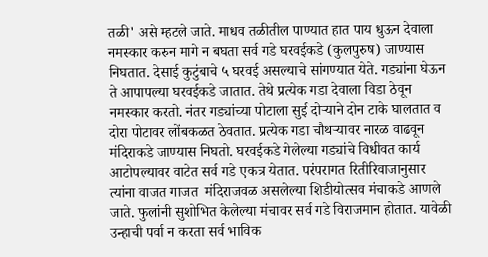तळी' असे म्हटले जाते. माधव तळीतील पाण्यात हात पाय धुऊन देवाला नमस्कार करुन मागे न बघता सर्व गडे घरवईकडे (कुलपुरुष) जाण्यास निघतात. देसाई कुटुंबाचे ५ घरवई असल्याचे सांगण्यात येते. गड्यांना घेऊन ते आपापल्या घरवईकडे जातात. तेथे प्रत्येक गडा देवाला विडा ठेवून नमस्कार करतो. नंतर गड्यांच्या पोटाला सुई दोऱ्याने दोन टाके घालतात व दोरा पोटावर लोंबकळत ठेवतात. प्रत्येक गडा चौथऱ्यावर नारळ वाढवून मंदिराकडे जाण्यास निघतो. घरवईकडे गेलेल्या गड्यांचे विधीवत कार्य आटोपल्यावर वाटेत सर्व गडे एकत्र येतात. परंपरागत रितीरिवाजानुसार त्यांना वाजत गाजत  मंदिराजवळ असलेल्या शिडीयोत्सव मंचाकडे आणले जाते. फुलांनी सुशोभित केलेल्या मंचावर सर्व गडे विराजमान होतात. यावेळी उन्हाची पर्वा न करता सर्व भाविक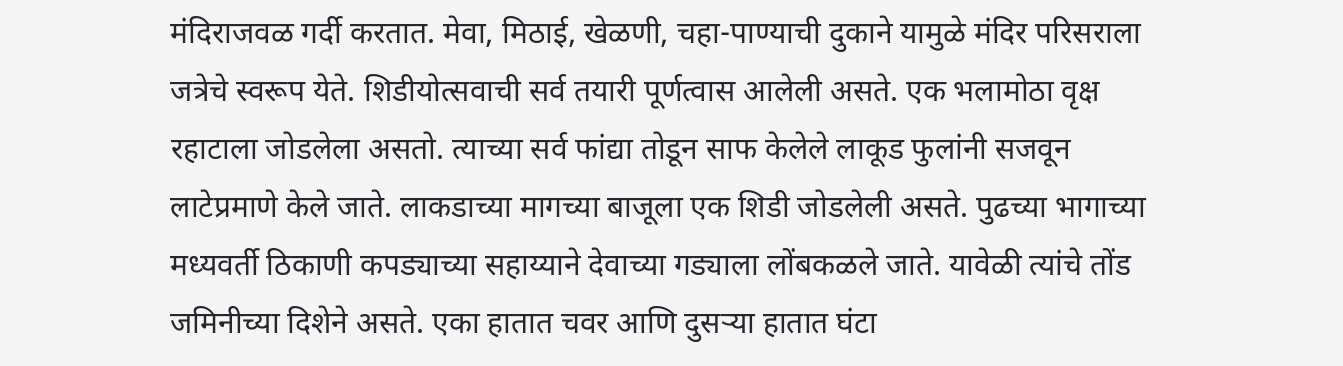मंदिराजवळ गर्दी करतात. मेवा, मिठाई, खेळणी, चहा-पाण्याची दुकाने यामुळे मंदिर परिसराला जत्रेचे स्वरूप येते. शिडीयोत्सवाची सर्व तयारी पूर्णत्वास आलेली असते. एक भलामोठा वृक्ष रहाटाला जोडलेला असतो. त्याच्या सर्व फांद्या तोडून साफ केलेले लाकूड फुलांनी सजवून लाटेप्रमाणे केले जाते. लाकडाच्या मागच्या बाजूला एक शिडी जोडलेली असते. पुढच्या भागाच्या मध्यवर्ती ठिकाणी कपड्याच्या सहाय्याने देवाच्या गड्याला लोंबकळले जाते. यावेळी त्यांचे तोंड जमिनीच्या दिशेने असते. एका हातात चवर आणि दुसऱ्या हातात घंटा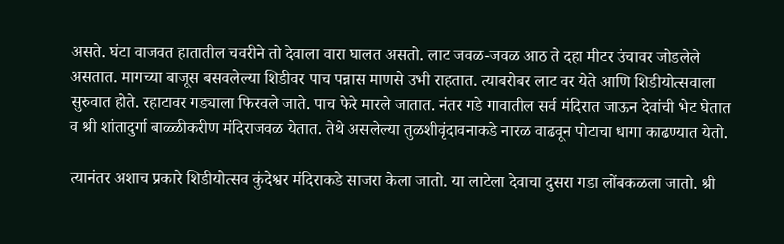असते. घंटा वाजवत हातातील चवरीने तो देवाला वारा घालत असतो. लाट जवळ-जवळ आठ ते दहा मीटर उंचावर जोडलेले असतात. मागच्या बाजूस बसवलेल्या शिडीवर पाच पन्नास माणसे उभी राहतात. त्याबरोबर लाट वर येते आणि शिडीयोत्सवाला सुरुवात होते. रहाटावर गड्याला फिरवले जाते. पाच फेरे मारले जातात. नंतर गडे गावातील सर्व मंदिरात जाऊन देवांची भेट घेतात व श्री शांतादुर्गा बाळ्ळीकरीण मंदिराजवळ येतात. तेथे असलेल्या तुळशीवृंदावनाकडे नारळ वाढवून पोटाचा धागा काढण्यात येतो.

त्यानंतर अशाच प्रकारे शिडीयोत्सव कुंदेश्वर मंदिराकडे साजरा केला जातो. या लाटेला देवाचा दुसरा गडा लोंबकळला जातो. श्री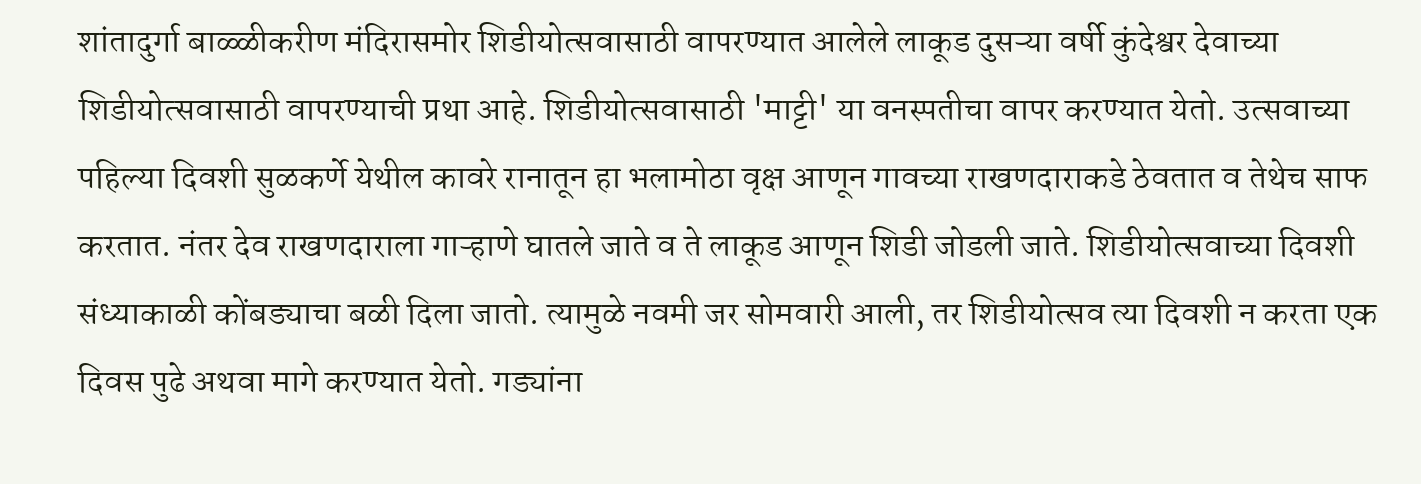शांतादुर्गा बाळ्ळीकरीण मंदिरासमोर शिडीयोत्सवासाठी वापरण्यात आलेले लाकूड दुसऱ्या वर्षी कुंदेश्वर देवाच्या शिडीयोत्सवासाठी वापरण्याची प्रथा आहे. शिडीयोत्सवासाठी 'माट्टी' या वनस्पतीचा वापर करण्यात येतो. उत्सवाच्या पहिल्या दिवशी सुळकर्णे येथील कावरे रानातून हा भलामोठा वृक्ष आणून गावच्या राखणदाराकडे ठेवतात व तेथेच साफ करतात. नंतर देव राखणदाराला गाऱ्हाणे घातले जाते व ते लाकूड आणून शिडी जोडली जाते. शिडीयोत्सवाच्या दिवशी संध्याकाळी कोंबड्याचा बळी दिला जातो. त्यामुळे नवमी जर सोमवारी आली, तर शिडीयोत्सव त्या दिवशी न करता एक दिवस पुढे अथवा मागे करण्यात येतो. गड्यांना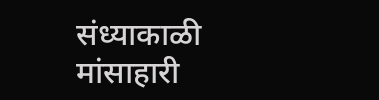संध्याकाळी मांसाहारी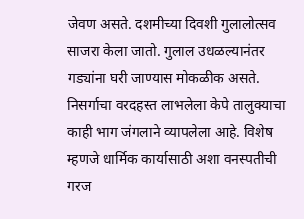जेवण असते. दशमीच्या दिवशी गुलालोत्सव साजरा केला जातो. गुलाल उधळल्यानंतर गड्यांना घरी जाण्यास मोकळीक असते. निसर्गाचा वरदहस्त लाभलेला केपे तालुक्याचा काही भाग जंगलाने व्यापलेला आहे. विशेष म्हणजे धार्मिक कार्यासाठी अशा वनस्पतीची गरज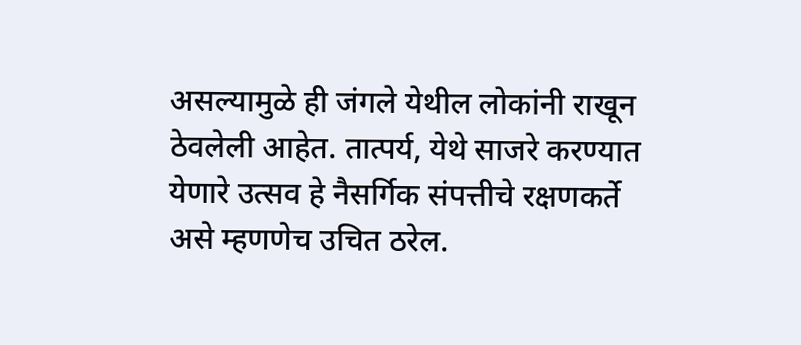असल्यामुळे ही जंगले येथील लोकांनी राखून ठेवलेली आहेत. तात्पर्य, येथे साजरे करण्यात येणारे उत्सव हे नैसर्गिक संपत्तीचे रक्षणकर्ते असे म्हणणेच उचित ठरेल.